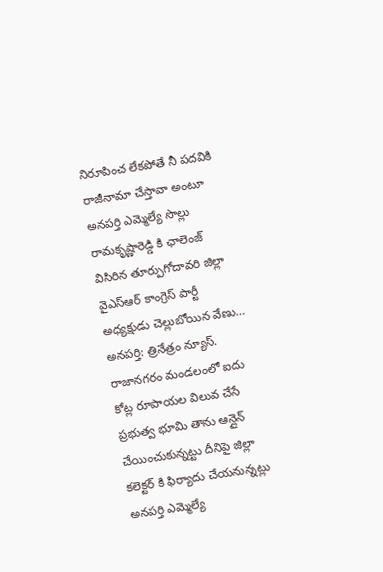నిరూపించ లేకపోతే నీ పదవికి రాజీనామా చేస్తావా అంటూ అనపర్తి ఎమ్మెల్యే సొల్లు రామకృష్ణారెడ్డి కి ఛాలెంజ్ విసిరిన తూర్పుగోదావరి జిల్లా వైఎస్ఆర్ కాంగ్రెస్ పార్టీ అధ్యక్షుడు చెల్లుబోయిన వేణు…
అనపర్తి: త్రినేత్రం న్యూస్. రాజానగరం మండలంలో ఐదు కోట్ల రూపాయల విలువ చేసే ప్రభుత్వ భూమి తాను ఆన్లైన్ చేయించుకున్నట్టు దీనిపై జిల్లా కలెక్టర్ కి ఫిర్యాదు చేయనున్నట్లు అనపర్తి ఎమ్మెల్యే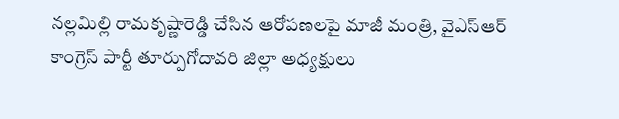నల్లమిల్లి రామకృష్ణారెడ్డి చేసిన ఆరోపణలపై మాజీ మంత్రి, వైఎస్ఆర్ కాంగ్రెస్ పార్టీ తూర్పుగోదావరి జిల్లా అధ్యక్షులు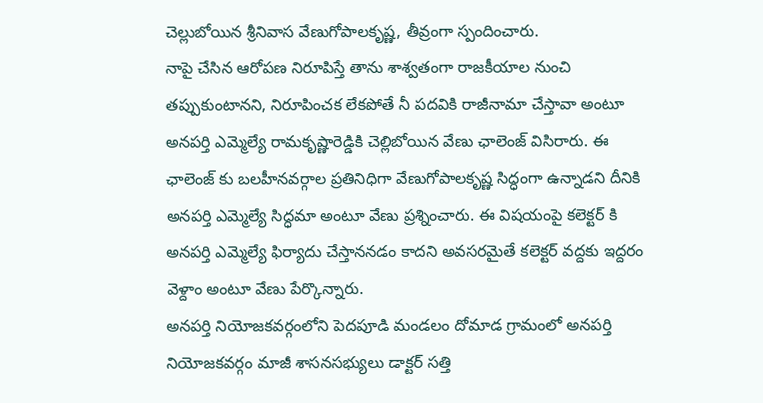చెల్లుబోయిన శ్రీనివాస వేణుగోపాలకృష్ణ, తీవ్రంగా స్పందించారు.
నాపై చేసిన ఆరోపణ నిరూపిస్తే తాను శాశ్వతంగా రాజకీయాల నుంచి తప్పుకుంటానని, నిరూపించక లేకపోతే నీ పదవికి రాజీనామా చేస్తావా అంటూ అనపర్తి ఎమ్మెల్యే రామకృష్ణారెడ్డికి చెల్లిబోయిన వేణు ఛాలెంజ్ విసిరారు. ఈ ఛాలెంజ్ కు బలహీనవర్గాల ప్రతినిధిగా వేణుగోపాలకృష్ణ సిద్ధంగా ఉన్నాడని దీనికి అనపర్తి ఎమ్మెల్యే సిద్ధమా అంటూ వేణు ప్రశ్నించారు. ఈ విషయంపై కలెక్టర్ కి అనపర్తి ఎమ్మెల్యే ఫిర్యాదు చేస్తాననడం కాదని అవసరమైతే కలెక్టర్ వద్దకు ఇద్దరం వెళ్దాం అంటూ వేణు పేర్కొన్నారు.
అనపర్తి నియోజకవర్గంలోని పెదపూడి మండలం దోమాడ గ్రామంలో అనపర్తి నియోజకవర్గం మాజీ శాసనసభ్యులు డాక్టర్ సత్తి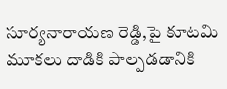సూర్యనారాయణ రెడ్డి,పై కూటమి మూకలు దాడికి పాల్పడడానికి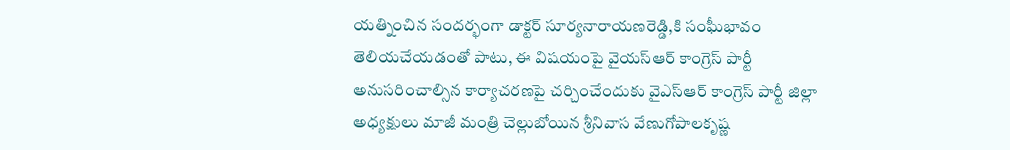యత్నించిన సందర్భంగా డాక్టర్ సూర్యనారాయణరెడ్డి,కి సంఘీభావం తెలియచేయడంతో పాటు, ఈ విషయంపై వైయస్ఆర్ కాంగ్రెస్ పార్టీ అనుసరించాల్సిన కార్యాచరణపై చర్చించేందుకు వైఎస్ఆర్ కాంగ్రెస్ పార్టీ జిల్లా అధ్యక్షులు మాజీ మంత్రి చెల్లుబోయిన శ్రీనివాస వేణుగోపాలకృష్ణ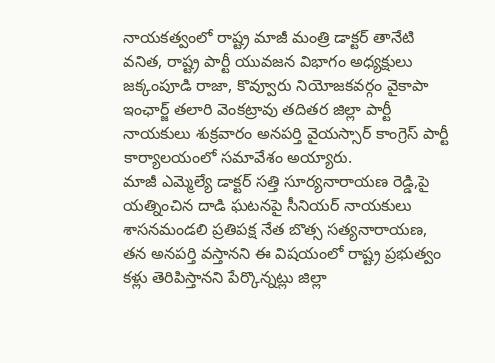నాయకత్వంలో రాష్ట్ర మాజీ మంత్రి డాక్టర్ తానేటి వనిత, రాష్ట్ర పార్టీ యువజన విభాగం అధ్యక్షులు జక్కంపూడి రాజా, కొవ్వూరు నియోజకవర్గం వైకాపా ఇంఛార్జ్ తలారి వెంకట్రావు తదితర జిల్లా పార్టీ నాయకులు శుక్రవారం అనపర్తి వైయస్సార్ కాంగ్రెస్ పార్టీ కార్యాలయంలో సమావేశం అయ్యారు.
మాజీ ఎమ్మెల్యే డాక్టర్ సత్తి సూర్యనారాయణ రెడ్డి,పై యత్నించిన దాడి ఘటనపై సీనియర్ నాయకులు శాసనమండలి ప్రతిపక్ష నేత బొత్స సత్యనారాయణ, తన అనపర్తి వస్తానని ఈ విషయంలో రాష్ట్ర ప్రభుత్వం కళ్లు తెరిపిస్తానని పేర్కొన్నట్లు జిల్లా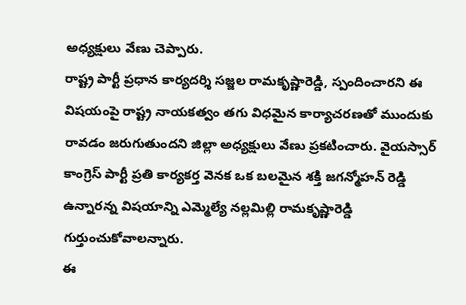అధ్యక్షులు వేణు చెప్పారు.
రాష్ట్ర పార్టీ ప్రధాన కార్యదర్శి సజ్జల రామకృష్ణారెడ్డి, స్పందించారని ఈ విషయంపై రాష్ట్ర నాయకత్వం తగు విధమైన కార్యాచరణతో ముందుకు రావడం జరుగుతుందని జిల్లా అధ్యక్షులు వేణు ప్రకటించారు. వైయస్సార్ కాంగ్రెస్ పార్టీ ప్రతి కార్యకర్త వెనక ఒక బలమైన శక్తి జగన్మోహన్ రెడ్డి ఉన్నారన్న విషయాన్ని ఎమ్మెల్యే నల్లమిల్లి రామకృష్ణారెడ్డి గుర్తుంచుకోవాలన్నారు.
ఈ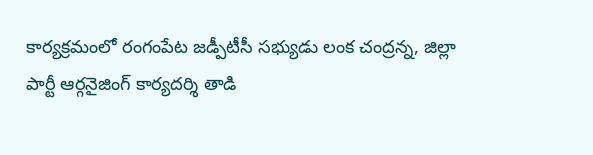కార్యక్రమంలో రంగంపేట జడ్పీటీసీ సభ్యుడు లంక చంద్రన్న, జిల్లా పార్టీ ఆర్గనైజింగ్ కార్యదర్శి తాడి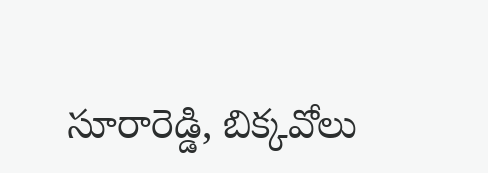సూరారెడ్డి, బిక్కవోలు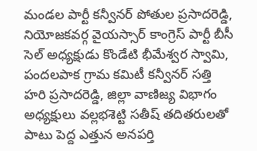మండల పార్టీ కన్వీనర్ పోతుల ప్రసాదరెడ్డి, నియోజకవర్గ వైయస్సార్ కాంగ్రెస్ పార్టీ బీసీ సెల్ అధ్యక్షుడు కొండేటి భీమేశ్వర స్వామి, పందలపాక గ్రామ కమిటీ కన్వీనర్ సత్తి హరి ప్రసాదరెడ్డి, జిల్లా వాణిజ్య విభాగం అధ్యక్షులు వల్లభశెట్టి సతీష్ తదితరులతో పాటు పెద్ద ఎత్తున అనపర్తి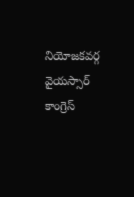నియోజకవర్గ వైయస్సార్ కాంగ్రెస్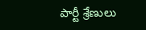పార్టీ శ్రేణులు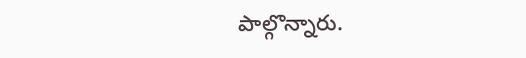పాల్గొన్నారు.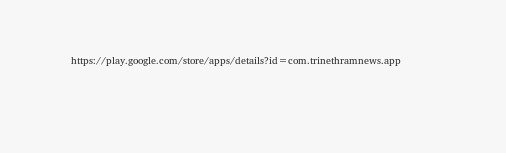https://play.google.com/store/apps/details?id=com.trinethramnews.app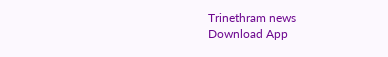Trinethram news
Download App